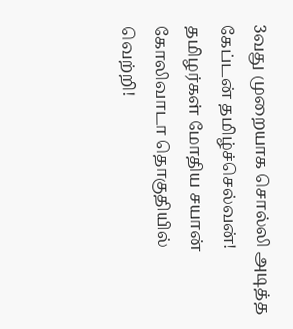3வது முறையாக சொல்லி அடித்த கேப்டன் தமிழ்ச்செல்வன்! தமிழர்கள் மோதிய சயான் கோலிவாடா தொகுதியில் வெற்றி!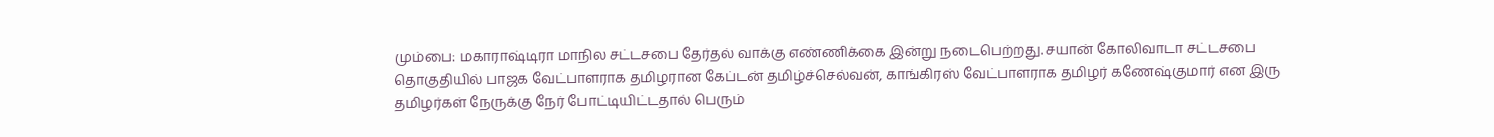மும்பை: மகாராஷ்டிரா மாநில சட்டசபை தேர்தல் வாக்கு எண்ணிக்கை இன்று நடைபெற்றது. சயான் கோலிவாடா சட்டசபை தொகுதியில் பாஜக வேட்பாளராக தமிழரான கேப்டன் தமிழ்ச்செல்வன், காங்கிரஸ் வேட்பாளராக தமிழர் கணேஷ்குமார் என இரு தமிழர்கள் நேருக்கு நேர் போட்டியிட்டதால் பெரும்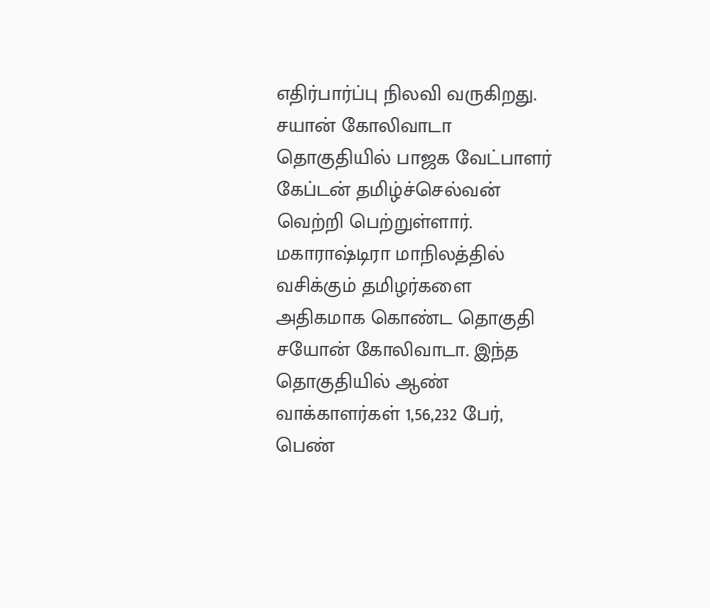எதிர்பார்ப்பு நிலவி வருகிறது. சயான் கோலிவாடா தொகுதியில் பாஜக வேட்பாளர் கேப்டன் தமிழ்ச்செல்வன் வெற்றி பெற்றுள்ளார்.
மகாராஷ்டிரா மாநிலத்தில் வசிக்கும் தமிழர்களை அதிகமாக கொண்ட தொகுதி சயோன் கோலிவாடா. இந்த தொகுதியில் ஆண் வாக்காளர்கள் 1,56,232 பேர், பெண்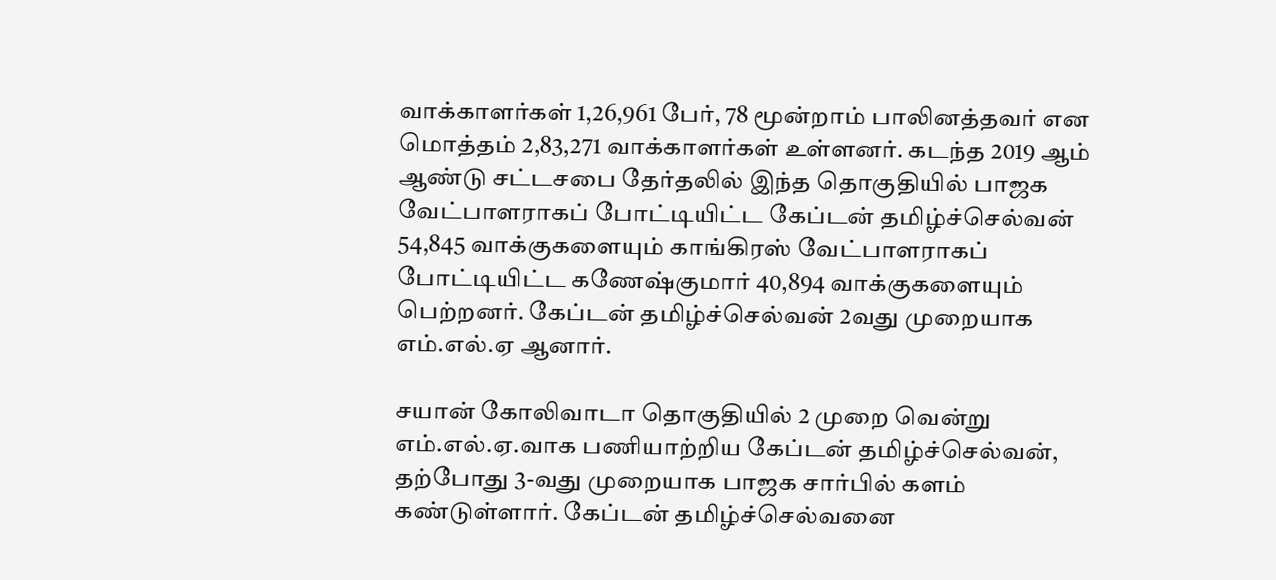வாக்காளர்கள் 1,26,961 பேர், 78 மூன்றாம் பாலினத்தவர் என மொத்தம் 2,83,271 வாக்காளர்கள் உள்ளனர். கடந்த 2019 ஆம் ஆண்டு சட்டசபை தேர்தலில் இந்த தொகுதியில் பாஜக வேட்பாளராகப் போட்டியிட்ட கேப்டன் தமிழ்ச்செல்வன் 54,845 வாக்குகளையும் காங்கிரஸ் வேட்பாளராகப் போட்டியிட்ட கணேஷ்குமார் 40,894 வாக்குகளையும் பெற்றனர். கேப்டன் தமிழ்ச்செல்வன் 2வது முறையாக எம்.எல்.ஏ ஆனார்.

சயான் கோலிவாடா தொகுதியில் 2 முறை வென்று எம்.எல்.ஏ.வாக பணியாற்றிய கேப்டன் தமிழ்ச்செல்வன், தற்போது 3-வது முறையாக பாஜக சார்பில் களம் கண்டுள்ளார். கேப்டன் தமிழ்ச்செல்வனை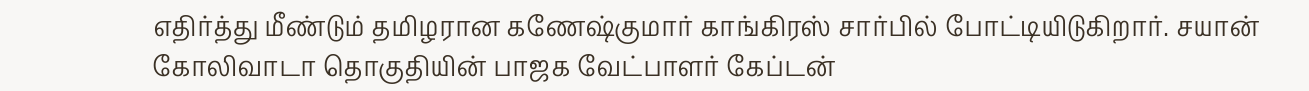எதிர்த்து மீண்டும் தமிழரான கணேஷ்குமார் காங்கிரஸ் சார்பில் போட்டியிடுகிறார். சயான் கோலிவாடா தொகுதியின் பாஜக வேட்பாளர் கேப்டன்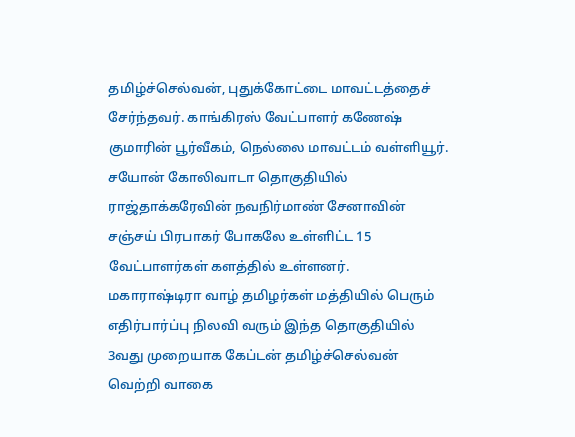தமிழ்ச்செல்வன், புதுக்கோட்டை மாவட்டத்தைச் சேர்ந்தவர். காங்கிரஸ் வேட்பாளர் கணேஷ் குமாரின் பூர்வீகம், நெல்லை மாவட்டம் வள்ளியூர். சயோன் கோலிவாடா தொகுதியில் ராஜ்தாக்கரேவின் நவநிர்மாண் சேனாவின் சஞ்சய் பிரபாகர் போகலே உள்ளிட்ட 15 வேட்பாளர்கள் களத்தில் உள்ளனர்.
மகாராஷ்டிரா வாழ் தமிழர்கள் மத்தியில் பெரும் எதிர்பார்ப்பு நிலவி வரும் இந்த தொகுதியில் 3வது முறையாக கேப்டன் தமிழ்ச்செல்வன் வெற்றி வாகை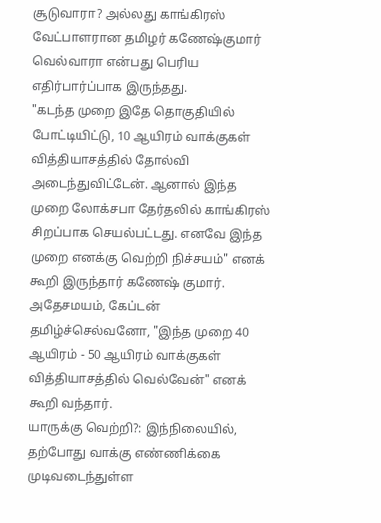சூடுவாரா? அல்லது காங்கிரஸ் வேட்பாளரான தமிழர் கணேஷ்குமார் வெல்வாரா என்பது பெரிய எதிர்பார்ப்பாக இருந்தது.
"கடந்த முறை இதே தொகுதியில் போட்டியிட்டு, 10 ஆயிரம் வாக்குகள் வித்தியாசத்தில் தோல்வி அடைந்துவிட்டேன். ஆனால் இந்த முறை லோக்சபா தேர்தலில் காங்கிரஸ் சிறப்பாக செயல்பட்டது. எனவே இந்த முறை எனக்கு வெற்றி நிச்சயம்" எனக் கூறி இருந்தார் கணேஷ் குமார். அதேசமயம், கேப்டன் தமிழ்ச்செல்வனோ, "இந்த முறை 40 ஆயிரம் - 50 ஆயிரம் வாக்குகள் வித்தியாசத்தில் வெல்வேன்" எனக் கூறி வந்தார்.
யாருக்கு வெற்றி?: இந்நிலையில், தற்போது வாக்கு எண்ணிக்கை முடிவடைந்துள்ள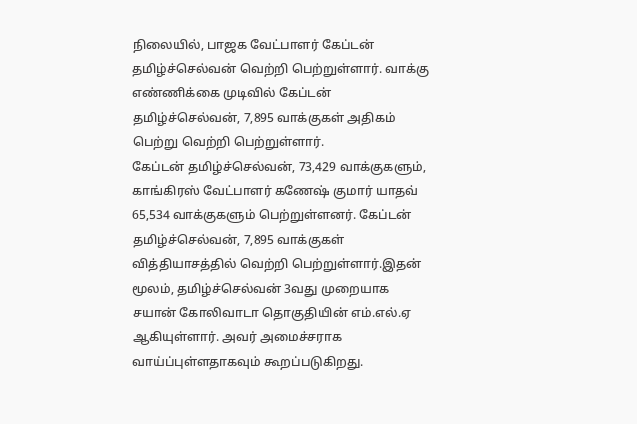நிலையில், பாஜக வேட்பாளர் கேப்டன் தமிழ்ச்செல்வன் வெற்றி பெற்றுள்ளார். வாக்கு எண்ணிக்கை முடிவில் கேப்டன் தமிழ்ச்செல்வன், 7,895 வாக்குகள் அதிகம் பெற்று வெற்றி பெற்றுள்ளார்.
கேப்டன் தமிழ்ச்செல்வன், 73,429 வாக்குகளும், காங்கிரஸ் வேட்பாளர் கணேஷ் குமார் யாதவ் 65,534 வாக்குகளும் பெற்றுள்ளனர். கேப்டன் தமிழ்ச்செல்வன், 7,895 வாக்குகள் வித்தியாசத்தில் வெற்றி பெற்றுள்ளார்.இதன் மூலம், தமிழ்ச்செல்வன் 3வது முறையாக சயான் கோலிவாடா தொகுதியின் எம்.எல்.ஏ ஆகியுள்ளார். அவர் அமைச்சராக வாய்ப்புள்ளதாகவும் கூறப்படுகிறது.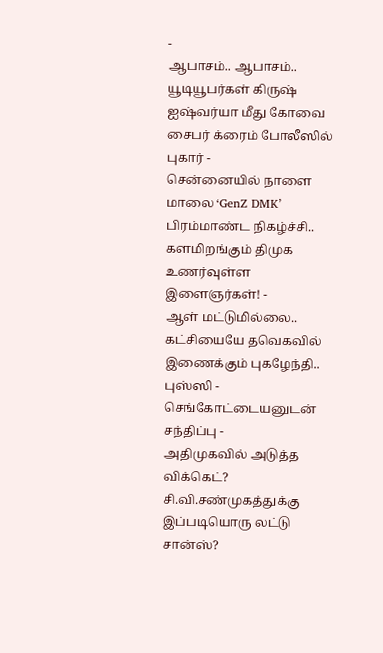-
ஆபாசம்.. ஆபாசம்.. யூடியூபர்கள் கிருஷ் ஐஷ்வர்யா மீது கோவை சைபர் க்ரைம் போலீஸில் புகார் -
சென்னையில் நாளை மாலை ‘GenZ DMK’ பிரம்மாண்ட நிகழ்ச்சி.. களமிறங்கும் திமுக உணர்வுள்ள இளைஞர்கள்! -
ஆள் மட்டுமில்லை.. கட்சியையே தவெகவில் இணைக்கும் புகழேந்தி.. புஸ்ஸி - செங்கோட்டையனுடன் சந்திப்பு -
அதிமுகவில் அடுத்த விக்கெட்? சி.வி.சண்முகத்துக்கு இப்படியொரு லட்டு சான்ஸ்?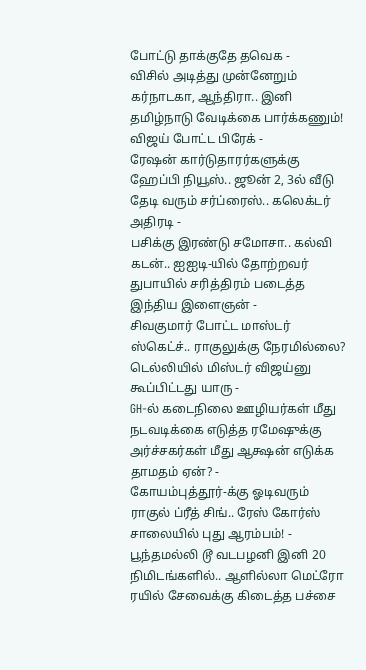போட்டு தாக்குதே தவெக -
விசில் அடித்து முன்னேறும் கர்நாடகா, ஆந்திரா.. இனி தமிழ்நாடு வேடிக்கை பார்க்கணும்! விஜய் போட்ட பிரேக் -
ரேஷன் கார்டுதாரர்களுக்கு ஹேப்பி நியூஸ்.. ஜூன் 2, 3ல் வீடு தேடி வரும் சர்ப்ரைஸ்.. கலெக்டர் அதிரடி -
பசிக்கு இரண்டு சமோசா.. கல்வி கடன்.. ஐஐடி-யில் தோற்றவர் துபாயில் சரித்திரம் படைத்த இந்திய இளைஞன் -
சிவகுமார் போட்ட மாஸ்டர் ஸ்கெட்ச்.. ராகுலுக்கு நேரமில்லை? டெல்லியில் மிஸ்டர் விஜய்னு கூப்பிட்டது யாரு -
GH-ல் கடைநிலை ஊழியர்கள் மீது நடவடிக்கை எடுத்த ரமேஷுக்கு அர்ச்சகர்கள் மீது ஆக்ஷன் எடுக்க தாமதம் ஏன்? -
கோயம்புத்தூர்-க்கு ஓடிவரும் ராகுல் ப்ரீத் சிங்.. ரேஸ் கோர்ஸ் சாலையில் புது ஆரம்பம்! -
பூந்தமல்லி டூ வடபழனி இனி 20 நிமிடங்களில்.. ஆளில்லா மெட்ரோ ரயில் சேவைக்கு கிடைத்த பச்சை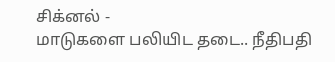சிக்னல் -
மாடுகளை பலியிட தடை.. நீதிபதி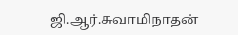ஜி.ஆர்.சுவாமிநாதன்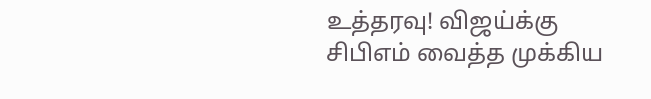உத்தரவு! விஜய்க்கு சிபிஎம் வைத்த முக்கிய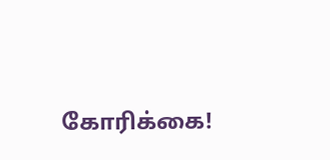கோரிக்கை!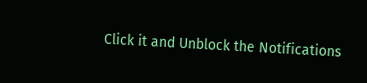Click it and Unblock the Notifications